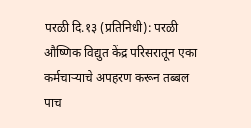परळी दि.१३ (प्रतिनिधी): परळी औष्णिक विद्युत केंद्र परिसरातून एका कर्मचाऱ्याचे अपहरण करून तब्बल पाच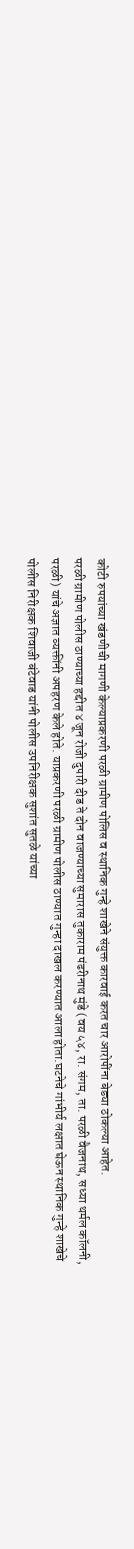कोटी रुपयांच्या खंडणीची मागणी केल्याप्रकरणी परळी ग्रामीण पोलिस व स्थानिक गुन्हे शाखेने संयुक्त कारवाई करत चार आरोपींना बेड्या ठोकल्या आहेत.
परळी ग्रामीण पोलीस ठाण्याच्या हद्दीत ४ जून रोजी दुपारी दीड ते दोन वाजण्याच्या सुमारास तुकाराम पंढरीनाथ मुंडे (वय ५४, रा. संगम, ता. परळी वैजनाथ, सध्या थर्मल कॉलनी, परळी) यांचे अज्ञात व्यक्तींनी अपहरण केले होते. याप्रकरणी परळी ग्रामीण पोलीस ठाण्यात गुन्हा दाखल करण्यात आला होता.घटनेचे गांभीर्य लक्षात घेऊन स्थानिक गुन्हे शाखेचे पोलीस निरीक्षक शिवाजी बंटेवाड यांनी पोलीस उपनिरीक्षक सुशांत सुतळे यांच्या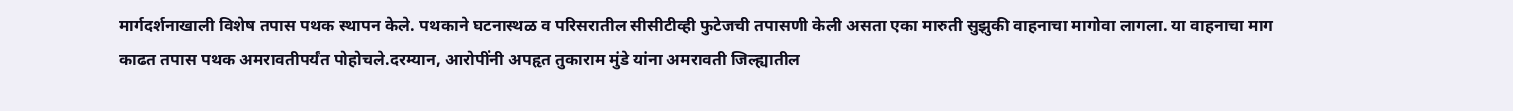मार्गदर्शनाखाली विशेष तपास पथक स्थापन केले. पथकाने घटनास्थळ व परिसरातील सीसीटीव्ही फुटेजची तपासणी केली असता एका मारुती सुझुकी वाहनाचा मागोवा लागला. या वाहनाचा माग काढत तपास पथक अमरावतीपर्यंत पोहोचले.दरम्यान, आरोपींनी अपहृत तुकाराम मुंडे यांना अमरावती जिल्ह्यातील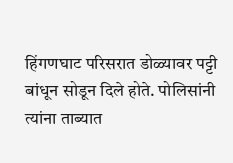हिंगणघाट परिसरात डोळ्यावर पट्टी बांधून सोडून दिले होते. पोलिसांनी त्यांना ताब्यात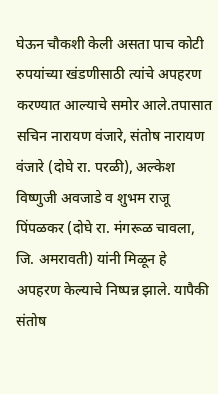घेऊन चौकशी केली असता पाच कोटी रुपयांच्या खंडणीसाठी त्यांचे अपहरण करण्यात आल्याचे समोर आले.तपासात सचिन नारायण वंजारे, संतोष नारायण वंजारे (दोघे रा. परळी), अल्केश विष्णुजी अवजाडे व शुभम राजू पिंपळकर (दोघे रा. मंगरूळ चावला, जि. अमरावती) यांनी मिळून हे अपहरण केल्याचे निष्पन्न झाले. यापैकी संतोष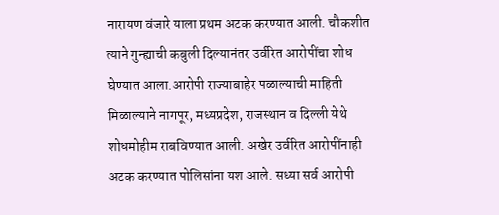नारायण वंजारे याला प्रथम अटक करण्यात आली. चौकशीत त्याने गुन्ह्याची कबुली दिल्यानंतर उर्वरित आरोपींचा शोध घेण्यात आला.आरोपी राज्याबाहेर पळाल्याची माहिती मिळाल्याने नागपूर, मध्यप्रदेश, राजस्थान व दिल्ली येथे शोधमोहीम राबविण्यात आली. अखेर उर्वरित आरोपींनाही अटक करण्यात पोलिसांना यश आले. सध्या सर्व आरोपी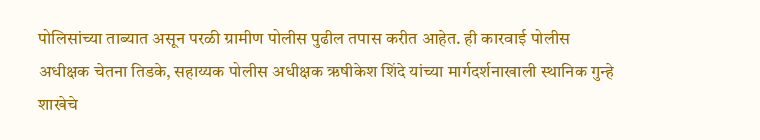पोलिसांच्या ताब्यात असून परळी ग्रामीण पोलीस पुढील तपास करीत आहेत. ही कारवाई पोलीस अधीक्षक चेतना तिडके, सहाय्यक पोलीस अधीक्षक ऋषीकेश शिंदे यांच्या मार्गदर्शनाखाली स्थानिक गुन्हे शाखेचे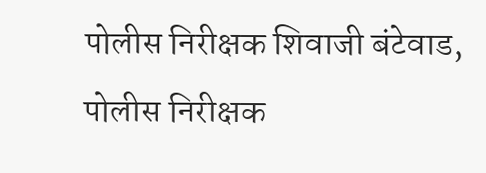पोलीस निरीक्षक शिवाजी बंटेवाड, पोलीस निरीक्षक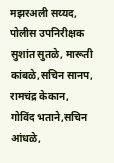मझरअली सय्यद, पोलीस उपनिरीक्षक सुशांत सुतळे, मारूती कांबळे,सचिन सानप, रामचंद्र केकान, गोविंद भताने,सचिन आंधळे,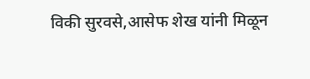विकी सुरवसे,आसेफ शेख यांनी मिळून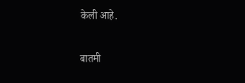केली आहे.

बातमी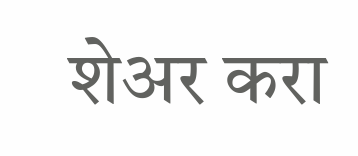शेअर करा